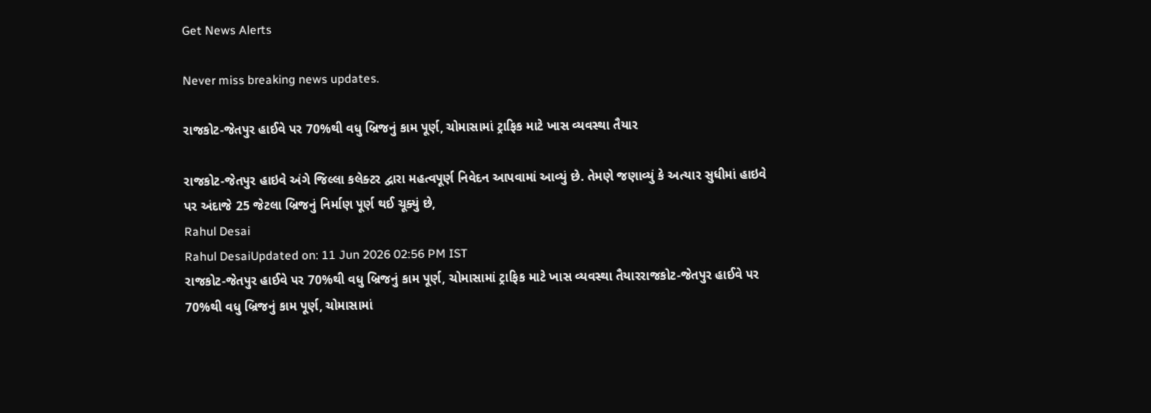Get News Alerts

Never miss breaking news updates.

રાજકોટ-જેતપુર હાઈવે પર 70%થી વધુ બ્રિજનું કામ પૂર્ણ, ચોમાસામાં ટ્રાફિક માટે ખાસ વ્યવસ્થા તૈયાર

રાજકોટ-જેતપુર હાઇવે અંગે જિલ્લા કલેક્ટર દ્વારા મહત્વપૂર્ણ નિવેદન આપવામાં આવ્યું છે. તેમણે જણાવ્યું કે અત્યાર સુધીમાં હાઇવે પર અંદાજે 25 જેટલા બ્રિજનું નિર્માણ પૂર્ણ થઈ ચૂક્યું છે,
Rahul Desai
Rahul DesaiUpdated on: 11 Jun 2026 02:56 PM IST
રાજકોટ-જેતપુર હાઈવે પર 70%થી વધુ બ્રિજનું કામ પૂર્ણ, ચોમાસામાં ટ્રાફિક માટે ખાસ વ્યવસ્થા તૈયારરાજકોટ-જેતપુર હાઈવે પર 70%થી વધુ બ્રિજનું કામ પૂર્ણ, ચોમાસામાં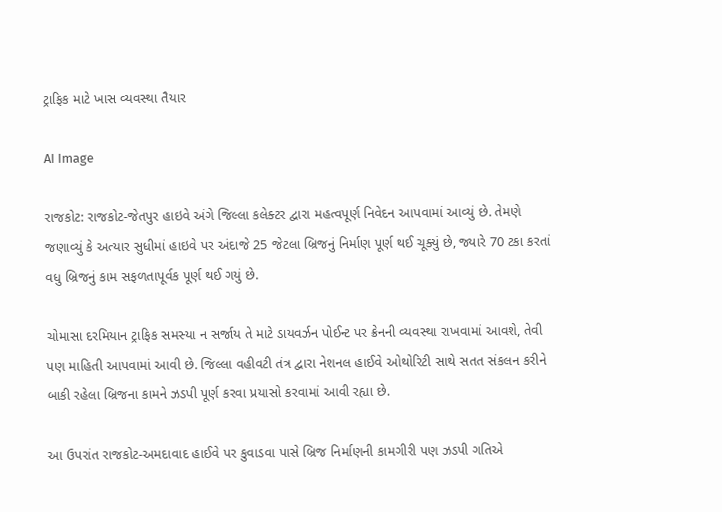ટ્રાફિક માટે ખાસ વ્યવસ્થા તૈયાર

AI Image

રાજકોટ: રાજકોટ-જેતપુર હાઇવે અંગે જિલ્લા કલેક્ટર દ્વારા મહત્વપૂર્ણ નિવેદન આપવામાં આવ્યું છે. તેમણે જણાવ્યું કે અત્યાર સુધીમાં હાઇવે પર અંદાજે 25 જેટલા બ્રિજનું નિર્માણ પૂર્ણ થઈ ચૂક્યું છે, જ્યારે 70 ટકા કરતાં વધુ બ્રિજનું કામ સફળતાપૂર્વક પૂર્ણ થઈ ગયું છે.

ચોમાસા દરમિયાન ટ્રાફિક સમસ્યા ન સર્જાય તે માટે ડાયવર્ઝન પોઈન્ટ પર ક્રેનની વ્યવસ્થા રાખવામાં આવશે, તેવી પણ માહિતી આપવામાં આવી છે. જિલ્લા વહીવટી તંત્ર દ્વારા નેશનલ હાઈવે ઓથોરિટી સાથે સતત સંકલન કરીને બાકી રહેલા બ્રિજના કામને ઝડપી પૂર્ણ કરવા પ્રયાસો કરવામાં આવી રહ્યા છે.

આ ઉપરાંત રાજકોટ-અમદાવાદ હાઈવે પર કુવાડવા પાસે બ્રિજ નિર્માણની કામગીરી પણ ઝડપી ગતિએ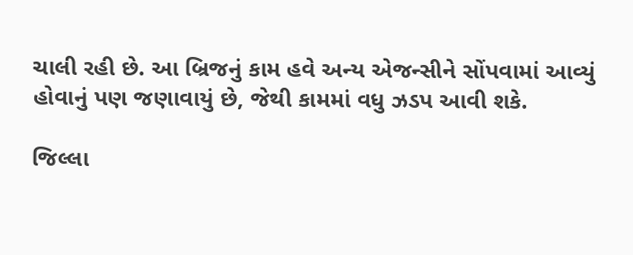ચાલી રહી છે. આ બ્રિજનું કામ હવે અન્ય એજન્સીને સોંપવામાં આવ્યું હોવાનું પણ જણાવાયું છે, જેથી કામમાં વધુ ઝડપ આવી શકે.

જિલ્લા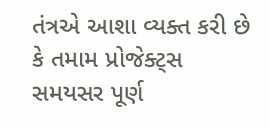તંત્રએ આશા વ્યક્ત કરી છે કે તમામ પ્રોજેક્ટ્સ સમયસર પૂર્ણ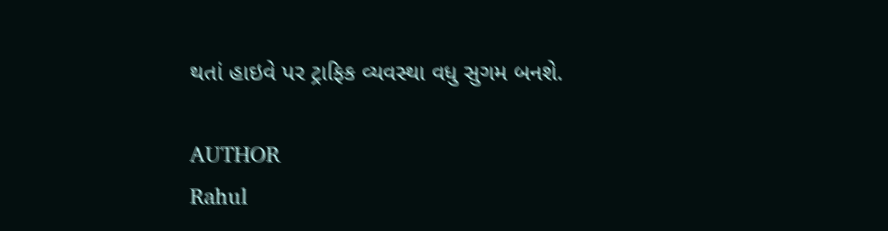થતાં હાઇવે પર ટ્રાફિક વ્યવસ્થા વધુ સુગમ બનશે.

AUTHOR
Rahul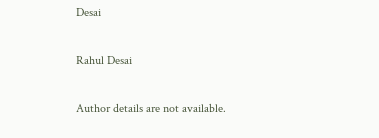Desai

Rahul Desai

Author details are not available.